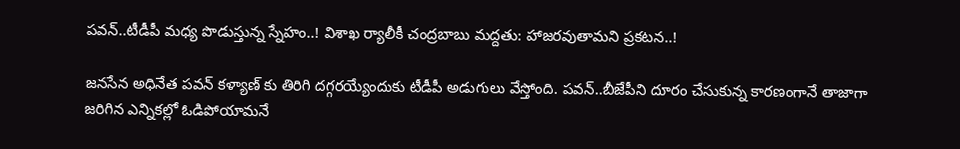పవన్..టీడీపీ మధ్య పొడుస్తున్న స్నేహం..! విశాఖ ర్యాలీకీ చంద్రబాబు మద్దతు: హాజరవుతామని ప్రకటన..!

జనసేన అధినేత పవన్ కళ్యాణ్ కు తిరిగి దగ్గరయ్యేందుకు టీడీపీ అడుగులు వేస్తోంది. పవన్..బీజేపీని దూరం చేసుకున్న కారణంగానే తాజాగా జరిగిన ఎన్నికల్లో ఓడిపోయామనే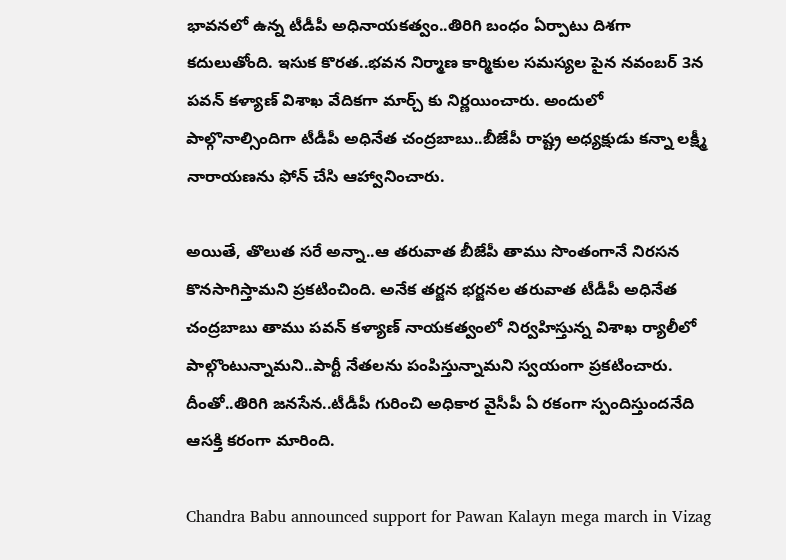భావనలో ఉన్న టీడీపీ అధినాయకత్వం..తిరిగి బంధం ఏర్పాటు దిశగా కదులుతోంది. ఇసుక కొరత..భవన నిర్మాణ కార్మికుల సమస్యల పైన నవంబర్ 3న పవన్ కళ్యాణ్ విశాఖ వేదికగా మార్చ్ కు నిర్ణయించారు. అందులో పాల్గొనాల్సిందిగా టీడీపీ అధినేత చంద్రబాబు..బీజేపీ రాష్ట్ర అధ్యక్షుడు కన్నా లక్ష్మీ నారాయణను ఫోన్ చేసి ఆహ్వానించారు.

అయితే, తొలుత సరే అన్నా..ఆ తరువాత బీజేపీ తాము సొంతంగానే నిరసన కొనసాగిస్తామని ప్రకటించింది. అనేక తర్జన భర్జనల తరువాత టీడీపీ అధినేత చంద్రబాబు తాము పవన్ కళ్యాణ్ నాయకత్వంలో నిర్వహిస్తున్న విశాఖ ర్యాలీలో పాల్గొంటున్నామని..పార్టీ నేతలను పంపిస్తున్నామని స్వయంగా ప్రకటించారు. దీంతో..తిరిగి జనసేన..టీడీపీ గురించి అధికార వైసీపీ ఏ రకంగా స్పందిస్తుందనేది ఆసక్తి కరంగా మారింది.

Chandra Babu announced support for Pawan Kalayn mega march in Vizag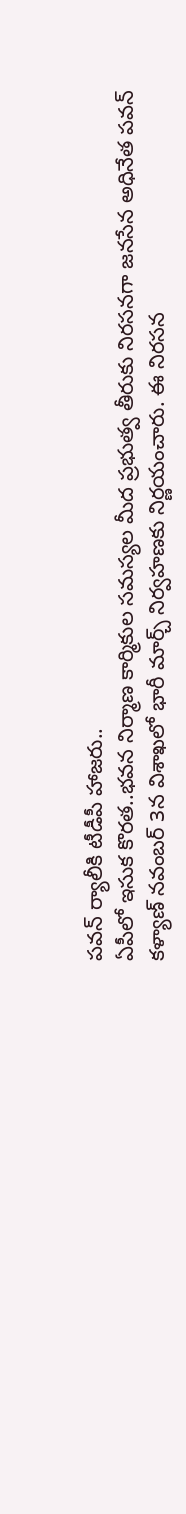పవన్ ర్యాలీకి టీడీపీ హాజరు..
ఏపీలో ఇసుక కొరత..భవన నిర్మాణ కార్మికుల సమస్యల మీద ప్రభుత్వ తీరుకు నిరసనగా జనసేన అధినేత పవన్ కళ్యాణ్ నవంబర్ 3న విశాఖలో భారీ మార్చ్ నిర్వహణకు నిర్ణయంచారు. ఈ నిరసన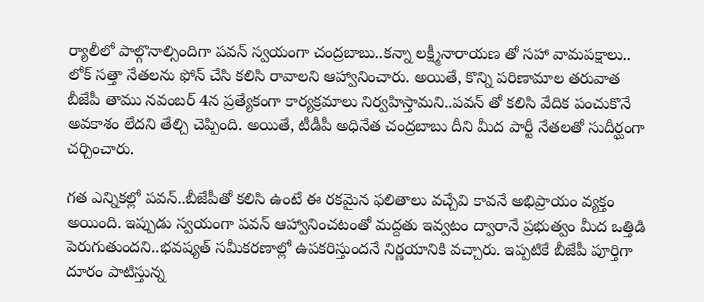ర్యాలీలో పాల్గొనాల్సిందిగా పవన్ స్వయంగా చంద్రబాబు..కన్నా లక్ష్మీనారాయణ తో సహా వామపక్షాలు.. లోక్ సత్తా నేతలను ఫోన్ చేసి కలిసి రావాలని ఆహ్వానించారు. అయితే, కొన్ని పరిణామాల తరువాత బీజేపీ తాము నవంబర్ 4న ప్రత్యేకంగా కార్యక్రమాలు నిర్వహిస్తామని..పవన్ తో కలిసి వేదిక పంచుకొనే అవకాశం లేదని తేల్చి చెప్పింది. అయితే, టీడీపీ అధినేత చంద్రబాబు దీని మీద పార్టీ నేతలతో సుదీర్ఘంగా చర్చించారు.

గత ఎన్నికల్లో పవన్..బీజేపీతో కలిసి ఉంటే ఈ రకమైన ఫలితాలు వచ్చేవి కావనే అభిప్రాయం వ్యక్తం అయింది. ఇప్పుడు స్వయంగా పవన్ ఆహ్వానించటంతో మద్దతు ఇవ్వటం ద్వారానే ప్రభుత్వం మీద ఒత్తిడి పెరుగుతుందని..భవష్యత్ సమీకరణాల్లో ఉపకరిస్తుందనే నిర్ణయానికి వచ్చారు. ఇప్పటికే బీజేపీ పూర్తిగా దూరం పాటిస్తున్న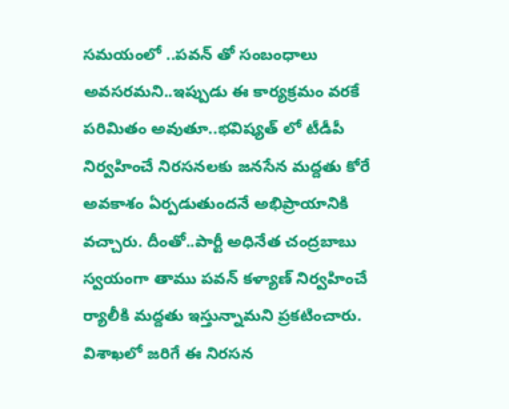సమయంలో ..పవన్ తో సంబంధాలు అవసరమని..ఇప్పుడు ఈ కార్యక్రమం వరకే పరిమితం అవుతూ..భవిష్యత్ లో టీడీపీ నిర్వహించే నిరసనలకు జనసేన మద్దతు కోరే అవకాశం ఏర్పడుతుందనే అభిప్రాయానికి వచ్చారు. దీంతో..పార్టీ అధినేత చంద్రబాబు స్వయంగా తాము పవన్ కళ్యాణ్ నిర్వహించే ర్యాలీకి మద్దతు ఇస్తున్నామని ప్రకటించారు. విశాఖలో జరిగే ఈ నిరసన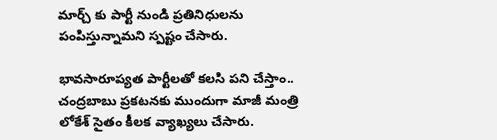మార్చ్ కు పార్టీ నుండి ప్రతినిధులను పంపిస్తున్నామని స్పష్టం చేసారు.

భావసారూప్యత పార్టీలతో కలసి పని చేస్తాం..
చంద్రబాబు ప్రకటనకు ముందుగా మాజీ మంత్రి లోకేశ్ సైతం కీలక వ్యాఖ్యలు చేసారు.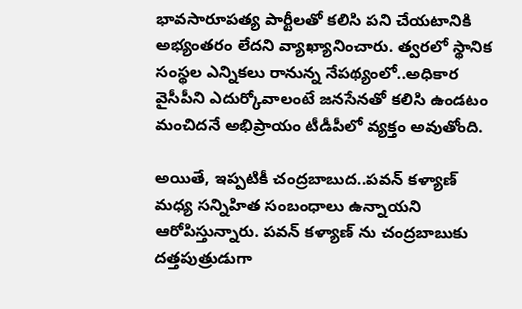భావసారూపత్య పార్టీలతో కలిసి పని చేయటానికి అభ్యంతరం లేదని వ్యాఖ్యానించారు. త్వరలో స్థానిక సంస్థల ఎన్నికలు రానున్న నేపథ్యంలో..అధికార వైసీపీని ఎదుర్కోవాలంటే జనసేనతో కలిసి ఉండటం మంచిదనే అభిప్రాయం టీడీపీలో వ్యక్తం అవుతోంది.

అయితే, ఇప్పటికీ చంద్రబాబుద..పవన్ కళ్యాణ్ మధ్య సన్నిహిత సంబంధాలు ఉన్నాయని ఆరోపిస్తున్నారు. పవన్ కళ్యాణ్ ను చంద్రబాబుకు దత్తపుత్రుడుగా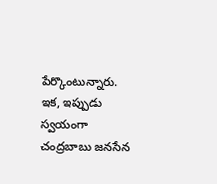పేర్కొంటున్నారు. ఇక, ఇప్పుడు స్వయంగా చంద్రబాబు జనసేన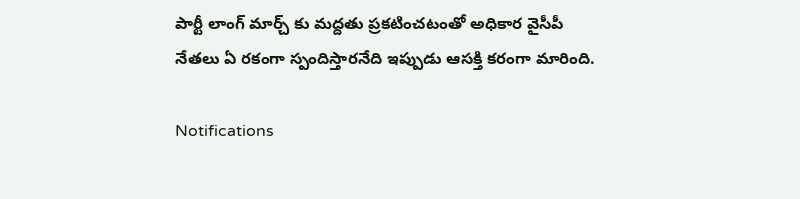పార్టీ లాంగ్ మార్చ్ కు మద్దతు ప్రకటించటంతో అధికార వైసీపీ నేతలు ఏ రకంగా స్పందిస్తారనేది ఇప్పుడు ఆసక్తి కరంగా మారింది.

Notifications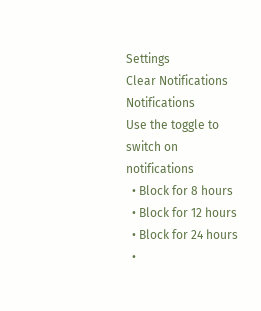Settings
Clear Notifications
Notifications
Use the toggle to switch on notifications
  • Block for 8 hours
  • Block for 12 hours
  • Block for 24 hours
  •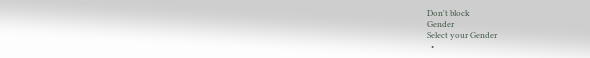Don't block
Gender
Select your Gender
  •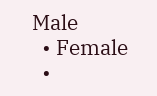Male
  • Female
  •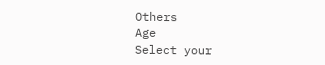Others
Age
Select your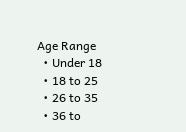Age Range
  • Under 18
  • 18 to 25
  • 26 to 35
  • 36 to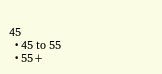45
  • 45 to 55
  • 55+